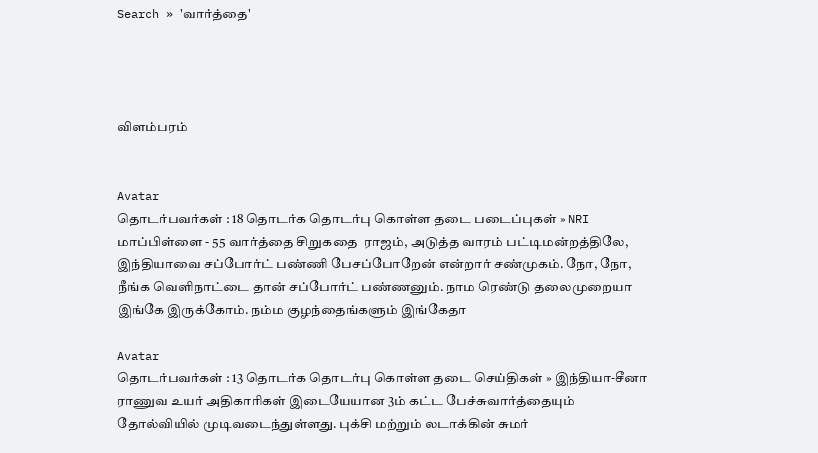Search » 'வார்த்தை'




விளம்பரம்


Avatar
தொடர்பவர்கள் : 18 தொடர்க தொடர்பு கொள்ள தடை படைப்புகள் » NRI மாப்பிள்ளை - 55 வார்த்தை சிறுகதை  ராஜம், அடுத்த வாரம் பட்டிமன்றத்திலே, இந்தியாவை சப்போர்ட் பண்ணி பேசப்போறேன் என்றார் சண்முகம். நோ, நோ, நீங்க வெளிநாட்டை தான் சப்போர்ட் பண்ணனும். நாம ரெண்டு தலைமுறையா இங்கே இருக்கோம். நம்ம குழந்தைங்களும் இங்கேதா

Avatar
தொடர்பவர்கள் : 13 தொடர்க தொடர்பு கொள்ள தடை செய்திகள் » இந்தியா-சீனா ராணுவ உயர் அதிகாரிகள் இடையேயான 3ம் கட்ட பேச்சுவார்த்தையும் தோல்வியில் முடிவடைந்துள்ளது. புக்சி மற்றும் லடாக்கின் சுமர்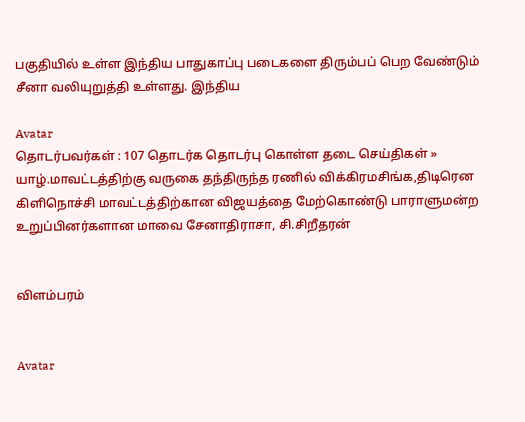பகுதியில் உள்ள இந்திய பாதுகாப்பு படைகளை திரும்பப் பெற வேண்டும் சீனா வலியுறுத்தி உள்ளது. இந்திய

Avatar
தொடர்பவர்கள் : 107 தொடர்க தொடர்பு கொள்ள தடை செய்திகள் » யாழ்.மாவட்டத்திற்கு வருகை தந்திருந்த ரணில் விக்கிரமசிங்க,திடிரென கிளிநொச்சி மாவட்டத்திற்கான விஜயத்தை மேற்கொண்டு பாராளுமன்ற உறுப்பினர்களான மாவை சேனாதிராசா, சி.சிறீதரன்


விளம்பரம்


Avatar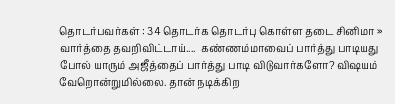தொடர்பவர்கள் : 34 தொடர்க தொடர்பு கொள்ள தடை சினிமா » வார்த்தை தவறிவிட்டாய்....  கண்ணம்மாவைப் பார்த்து பாடியது போல் யாரும் அ‌‌ஜீத்தைப் பார்த்து பாடி விடுவார்களோ? விஷயம் வேறொன்றுமில்லை. தான் நடிக்கிற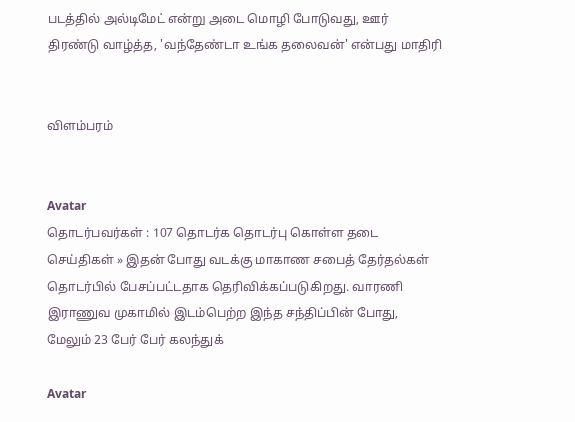படத்தில் அல்டிமேட் என்று அடை மொழி போடுவது, ஊர் திரண்டு வாழ்த்த, 'வந்தேண்டா உங்க தலைவன்' என்பது மாதி‌ரி


விளம்பரம்


Avatar
தொடர்பவர்கள் : 107 தொடர்க தொடர்பு கொள்ள தடை செய்திகள் » இதன் போது வடக்கு மாகாண சபைத் தேர்தல்கள் தொடர்பில் பேசப்பட்டதாக தெரிவிக்கப்படுகிறது. வாரணி இராணுவ முகாமில் இடம்பெற்ற இந்த சந்திப்பின் போது, மேலும் 23 பேர் பேர் கலந்துக்

Avatar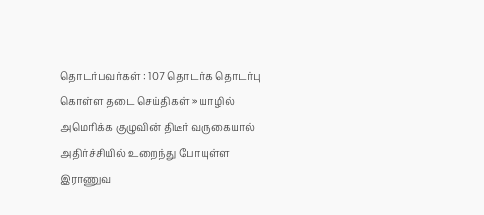தொடர்பவர்கள் : 107 தொடர்க தொடர்பு கொள்ள தடை செய்திகள் » யாழில் அமெரிக்க குழுவின் திடீர் வருகையால் அதிர்ச்சியில் உறைந்து போயுள்ள இராணுவ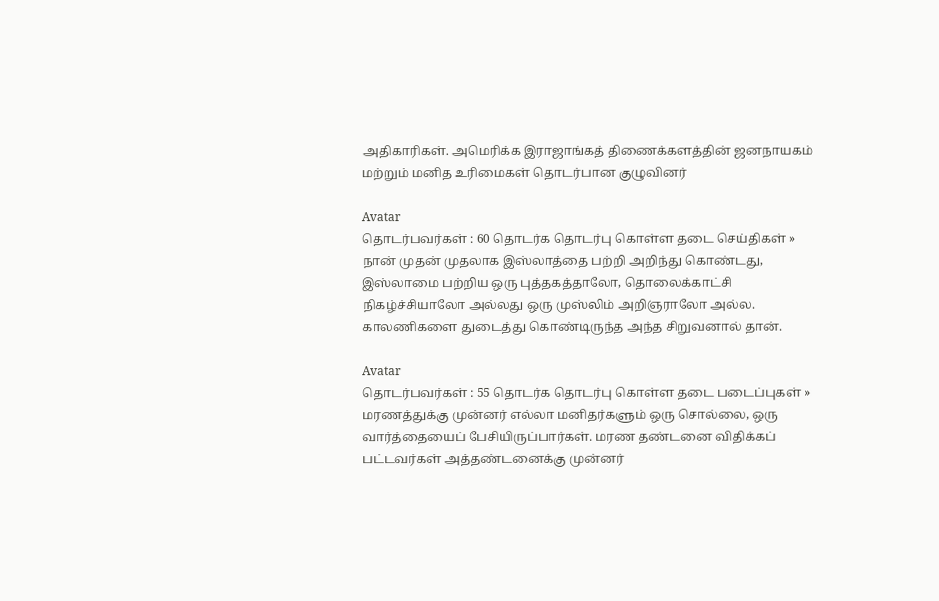அதிகாரிகள். அமெரிக்க இராஜாங்கத் திணைக்களத்தின் ஜனநாயகம் மற்றும் மனித உரிமைகள் தொடர்பான குழுவினர்

Avatar
தொடர்பவர்கள் : 60 தொடர்க தொடர்பு கொள்ள தடை செய்திகள் » நான் முதன் முதலாக இஸ்லாத்தை பற்றி அறிந்து கொண்டது, இஸ்லாமை பற்றிய ஒரு புத்தகத்தாலோ, தொலைக்காட்சி நிகழ்ச்சியாலோ அல்லது ஒரு முஸ்லிம் அறிஞராலோ அல்ல. காலணிகளை துடைத்து கொண்டிருந்த அந்த சிறுவனால் தான்.

Avatar
தொடர்பவர்கள் : 55 தொடர்க தொடர்பு கொள்ள தடை படைப்புகள் » மரணத்துக்கு முன்னர் எல்லா மனிதர்களும் ஒரு சொல்லை, ஒரு வார்த்தையைப் பேசியிருப்பார்கள். மரண தண்டனை விதிக்கப் பட்டவர்கள் அத்தண்டனைக்கு முன்னர்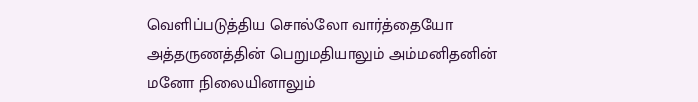வெளிப்படுத்திய சொல்லோ வார்த்தையோ அத்தருணத்தின் பெறுமதியாலும் அம்மனிதனின் மனோ நிலையினாலும்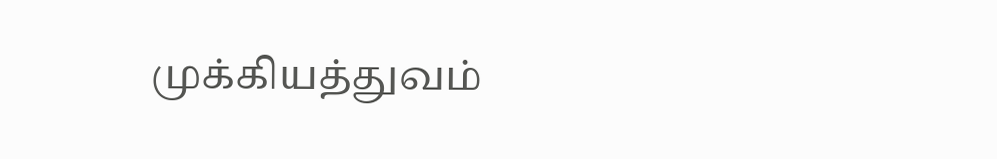முக்கியத்துவம்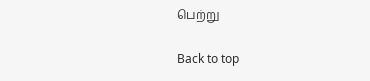பெற்று

Back to top